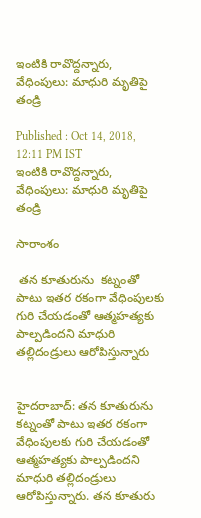ఇంటికి రావొద్దన్నారు, వేధింపులు: మాధురి మృతిపై తండ్రి

Published : Oct 14, 2018, 12:11 PM IST
ఇంటికి రావొద్దన్నారు, వేధింపులు: మాధురి మృతిపై తండ్రి

సారాంశం

 తన కూతురును  కట్నంతో పాటు ఇతర రకంగా వేధింపులకు గురి చేయడంతో ఆత్మహత్యకు పాల్పడిందని మాధురి తల్లిదండ్రులు ఆరోపిస్తున్నారు


హైదరాబాద్: తన కూతురును  కట్నంతో పాటు ఇతర రకంగా వేధింపులకు గురి చేయడంతో ఆత్మహత్యకు పాల్పడిందని మాధురి తల్లిదండ్రులు ఆరోపిస్తున్నారు. తన కూతురు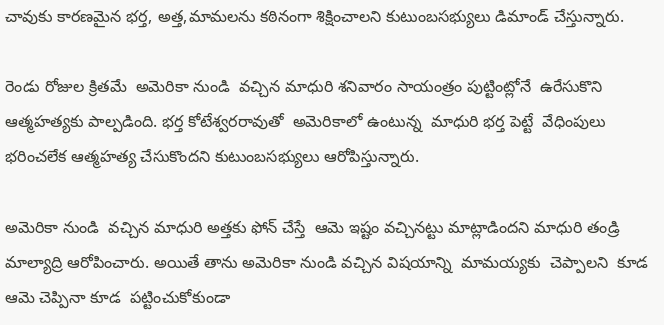చావుకు కారణమైన భర్త, అత్త,మామలను కఠినంగా శిక్షించాలని కుటుంబసభ్యులు డిమాండ్ చేస్తున్నారు.

రెండు రోజుల క్రితమే  అమెరికా నుండి  వచ్చిన మాధురి శనివారం సాయంత్రం పుట్టింట్లోనే  ఉరేసుకొని ఆత్మహత్యకు పాల్పడింది. భర్త కోటేశ్వరరావుతో  అమెరికాలో ఉంటున్న  మాధురి భర్త పెట్టే  వేధింపులు భరించలేక ఆత్మహత్య చేసుకొందని కుటుంబసభ్యులు ఆరోపిస్తున్నారు.

అమెరికా నుండి  వచ్చిన మాధురి అత్తకు ఫోన్ చేస్తే  ఆమె ఇష్టం వచ్చినట్టు మాట్లాడిందని మాధురి తండ్రి మాల్యాద్రి ఆరోపించారు. అయితే తాను అమెరికా నుండి వచ్చిన విషయాన్ని  మామయ్యకు  చెప్పాలని  కూడ  ఆమె చెప్పినా కూడ  పట్టించుకోకుండా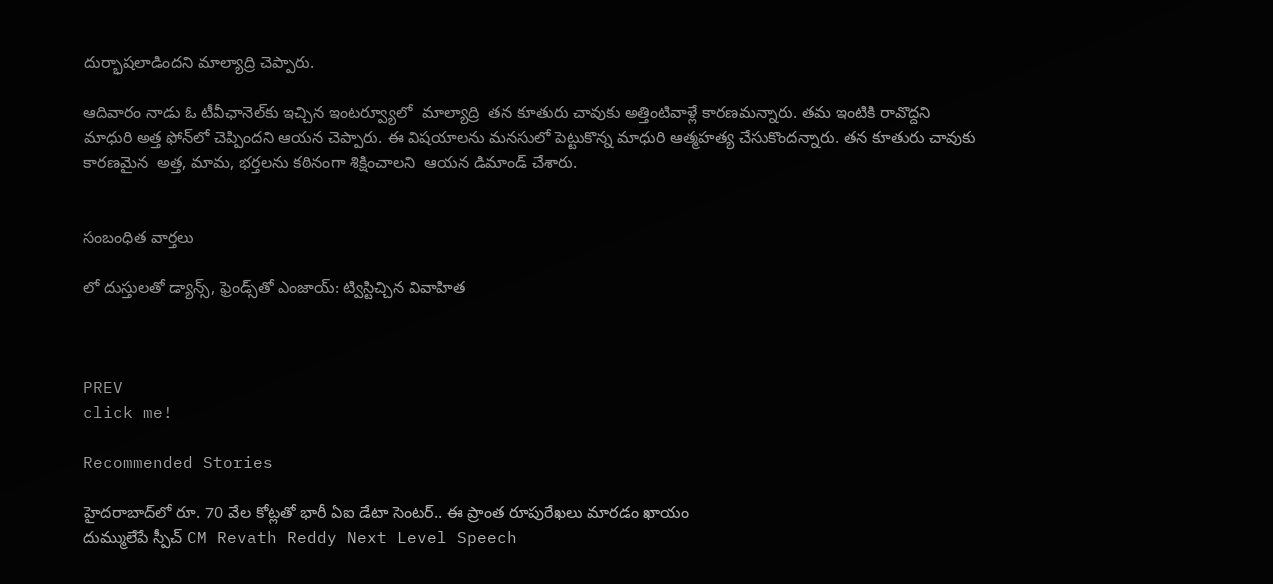దుర్భాషలాడిందని మాల్యాద్రి చెప్పారు.

ఆదివారం నాడు ఓ టీవీఛానెల్‌కు ఇచ్చిన ఇంటర్వ్యూలో  మాల్యాద్రి  తన కూతురు చావుకు అత్తింటివాళ్లే కారణమన్నారు. తమ ఇంటికి రావొద్దని  మాధురి అత్త ఫోన్‌లో చెప్పిందని ఆయన చెప్పారు. ఈ విషయాలను మనసులో పెట్టుకొన్న మాధురి ఆత్మహత్య చేసుకొందన్నారు. తన కూతురు చావుకు కారణమైన  అత్త, మామ, భర్తలను కఠినంగా శిక్షించాలని  ఆయన డిమాండ్ చేశారు.


సంబంధిత వార్తలు

లో దుస్తులతో డ్యాన్స్, ఫ్రెండ్స్‌తో ఎంజాయ్: ట్విస్టిచ్చిన వివాహిత



PREV
click me!

Recommended Stories

హైద‌రాబాద్‌లో రూ. 70 వేల కోట్ల‌తో భారీ ఏఐ డేటా సెంట‌ర్‌.. ఈ ప్రాంత రూపురేఖ‌లు మార‌డం ఖాయం
దుమ్ములేపే స్పీచ్ CM Revath Reddy Next Level Speech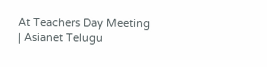At Teachers Day Meeting | Asianet Telugu